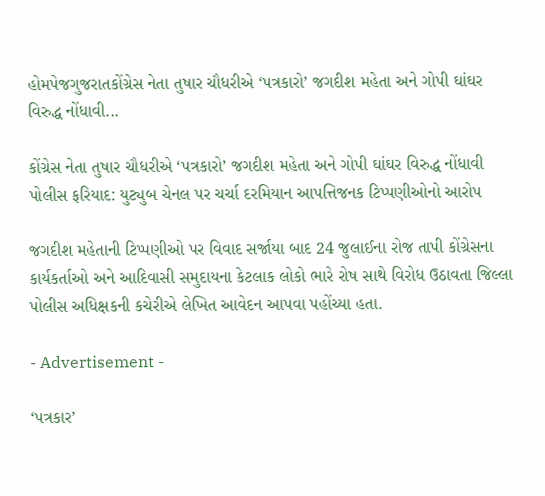હોમપેજગુજરાતકોંગ્રેસ નેતા તુષાર ચૌધરીએ ‘પત્રકારો’ જગદીશ મહેતા અને ગોપી ઘાંઘર વિરુદ્ધ નોંધાવી...

કોંગ્રેસ નેતા તુષાર ચૌધરીએ ‘પત્રકારો’ જગદીશ મહેતા અને ગોપી ઘાંઘર વિરુદ્ધ નોંધાવી પોલીસ ફરિયાદ: યુટ્યુબ ચેનલ પર ચર્ચા દરમિયાન આપત્તિજનક ટિપ્પણીઓનો આરોપ

જગદીશ મહેતાની ટિપ્પણીઓ પર વિવાદ સર્જાયા બાદ 24 જુલાઈના રોજ તાપી કોંગ્રેસના કાર્યકર્તાઓ અને આદિવાસી સમુદાયના કેટલાક લોકો ભારે રોષ સાથે વિરોધ ઉઠાવતા જિલ્લા પોલીસ અધિક્ષકની કચેરીએ લેખિત આવેદન આપવા પહોંચ્યા હતા.

- Advertisement -

‘પત્રકાર’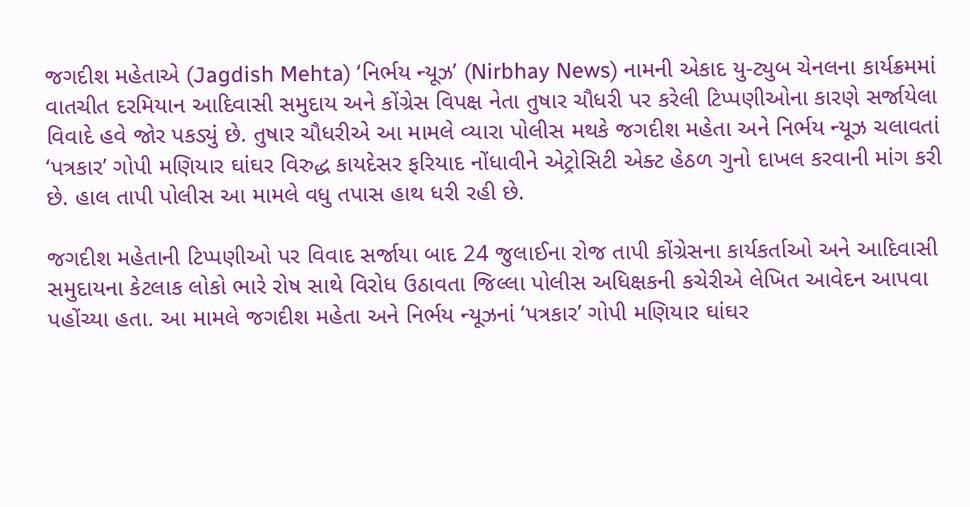જગદીશ મહેતાએ (Jagdish Mehta) ‘નિર્ભય ન્યૂઝ’ (Nirbhay News) નામની એકાદ યુ-ટ્યુબ ચેનલના કાર્યક્રમમાં વાતચીત દરમિયાન આદિવાસી સમુદાય અને કોંગ્રેસ વિપક્ષ નેતા તુષાર ચૌધરી પર કરેલી ટિપ્પણીઓના કારણે સર્જાયેલા વિવાદે હવે જોર પકડ્યું છે. તુષાર ચૌધરીએ આ મામલે વ્યારા પોલીસ મથકે જગદીશ મહેતા અને નિર્ભય ન્યૂઝ ચલાવતાં ‘પત્રકાર’ ગોપી મણિયાર ઘાંઘર વિરુદ્ધ કાયદેસર ફરિયાદ નોંધાવીને એટ્રોસિટી એક્ટ હેઠળ ગુનો દાખલ કરવાની માંગ કરી છે. હાલ તાપી પોલીસ આ મામલે વધુ તપાસ હાથ ધરી રહી છે.

જગદીશ મહેતાની ટિપ્પણીઓ પર વિવાદ સર્જાયા બાદ 24 જુલાઈના રોજ તાપી કોંગ્રેસના કાર્યકર્તાઓ અને આદિવાસી સમુદાયના કેટલાક લોકો ભારે રોષ સાથે વિરોધ ઉઠાવતા જિલ્લા પોલીસ અધિક્ષકની કચેરીએ લેખિત આવેદન આપવા પહોંચ્યા હતા. આ મામલે જગદીશ મહેતા અને નિર્ભય ન્યૂઝનાં ‘પત્રકાર’ ગોપી મણિયાર ઘાંઘર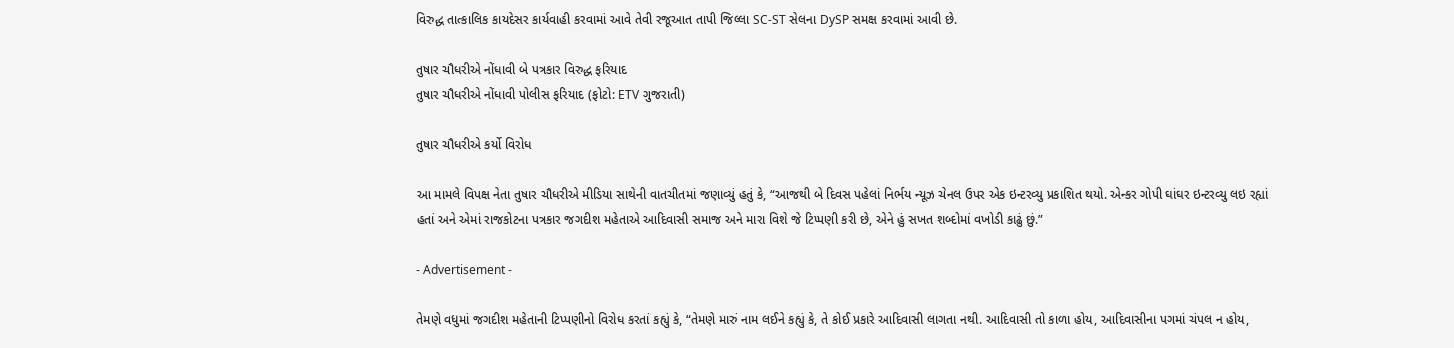વિરુદ્ધ તાત્કાલિક કાયદેસર કાર્યવાહી કરવામાં આવે તેવી રજૂઆત તાપી જિલ્લા SC-ST સેલના DySP સમક્ષ કરવામાં આવી છે.

તુષાર ચૌધરીએ નોંધાવી બે પત્રકાર વિરુદ્ધ ફરિયાદ
તુષાર ચૌધરીએ નોંધાવી પોલીસ ફરિયાદ (ફોટો: ETV ગુજરાતી)

તુષાર ચૌધરીએ કર્યો વિરોધ

આ મામલે વિપક્ષ નેતા તુષાર ચૌધરીએ મીડિયા સાથેની વાતચીતમાં જણાવ્યું હતું કે, “આજથી બે દિવસ પહેલાં નિર્ભય ન્યૂઝ ચેનલ ઉપર એક ઇન્ટરવ્યુ પ્રકાશિત થયો. એન્કર ગોપી ઘાંઘર ઇન્ટરવ્યુ લઇ રહ્યાં હતાં અને એમાં રાજકોટના પત્રકાર જગદીશ મહેતાએ આદિવાસી સમાજ અને મારા વિશે જે ટિપ્પણી કરી છે, એને હું સખત શબ્દોમાં વખોડી કાઢું છું.”

- Advertisement -

તેમણે વધુમાં જગદીશ મહેતાની ટિપ્પણીનો વિરોધ કરતાં કહ્યું કે, “તેમણે મારું નામ લઈને કહ્યું કે, તે કોઈ પ્રકારે આદિવાસી લાગતા નથી. આદિવાસી તો કાળા હોય, આદિવાસીના પગમાં ચંપલ ન હોય,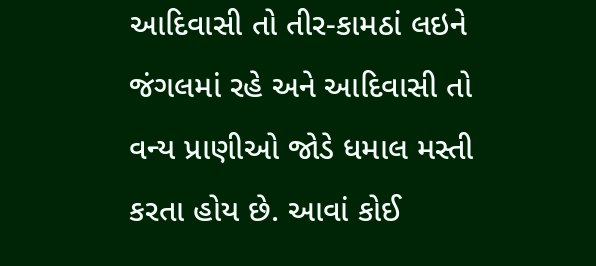આદિવાસી તો તીર-કામઠાં લઇને જંગલમાં રહે અને આદિવાસી તો વન્ય પ્રાણીઓ જોડે ધમાલ મસ્તી કરતા હોય છે. આવાં કોઈ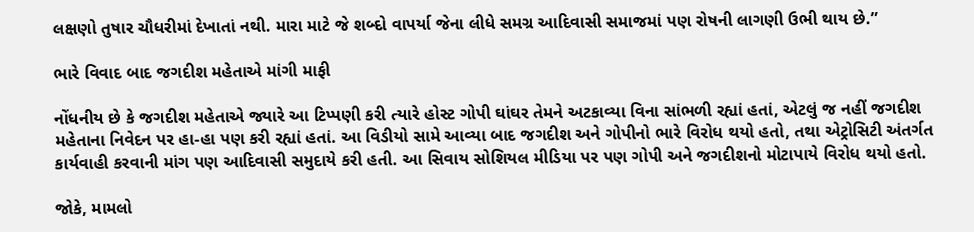લક્ષણો તુષાર ચૌધરીમાં દેખાતાં નથી. મારા માટે જે શબ્દો વાપર્યા જેના લીધે સમગ્ર આદિવાસી સમાજમાં પણ રોષની લાગણી ઉભી થાય છે.”

ભારે વિવાદ બાદ જગદીશ મહેતાએ માંગી માફી

નોંધનીય છે કે જગદીશ મહેતાએ જ્યારે આ ટિપ્પણી કરી ત્યારે હોસ્ટ ગોપી ઘાંઘર તેમને અટકાવ્યા વિના સાંભળી રહ્યાં હતાં, એટલું જ નહીં જગદીશ મહેતાના નિવેદન પર હા-હા પણ કરી રહ્યાં હતાં. આ વિડીયો સામે આવ્યા બાદ જગદીશ અને ગોપીનો ભારે વિરોધ થયો હતો, તથા એટ્રોસિટી અંતર્ગત કાર્યવાહી કરવાની માંગ પણ આદિવાસી સમુદાયે કરી હતી. આ સિવાય સોશિયલ મીડિયા પર પણ ગોપી અને જગદીશનો મોટાપાયે વિરોધ થયો હતો.

જોકે, મામલો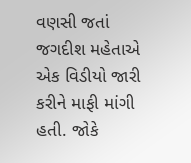વણસી જતાં જગદીશ મહેતાએ એક વિડીયો જારી કરીને માફી માંગી હતી. જોકે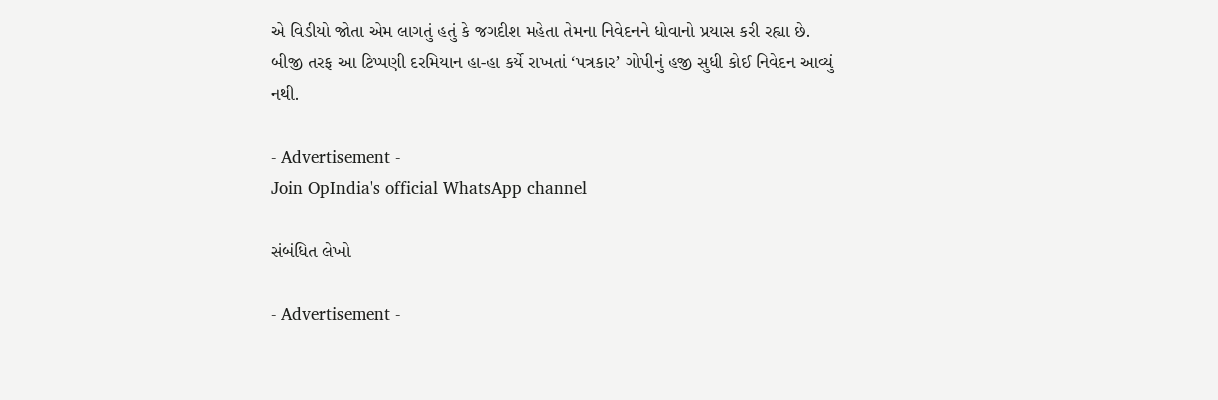એ વિડીયો જોતા એમ લાગતું હતું કે જગદીશ મહેતા તેમના નિવેદનને ધોવાનો પ્રયાસ કરી રહ્યા છે. બીજી તરફ આ ટિપ્પણી દરમિયાન હા-હા કર્યે રાખતાં ‘પત્રકાર’ ગોપીનું હજી સુધી કોઈ નિવેદન આવ્યું નથી.

- Advertisement -
Join OpIndia's official WhatsApp channel

સંબંધિત લેખો

- Advertisement -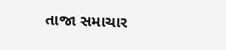તાજા સમાચાર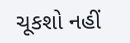ચૂકશો નહીં